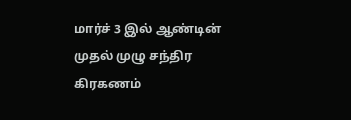மார்ச் 3 இல் ஆண்டின் முதல் முழு சந்திர கிரகணம்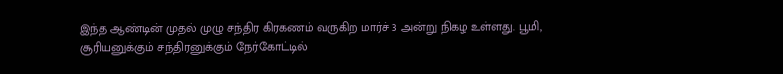இந்த ஆண்டின் முதல் முழு சந்திர கிரகணம் வருகிற மார்ச் 3 அன்று நிகழ உள்ளது. பூமி, சூரியனுக்கும் சந்திரனுக்கும் நேர்கோட்டில்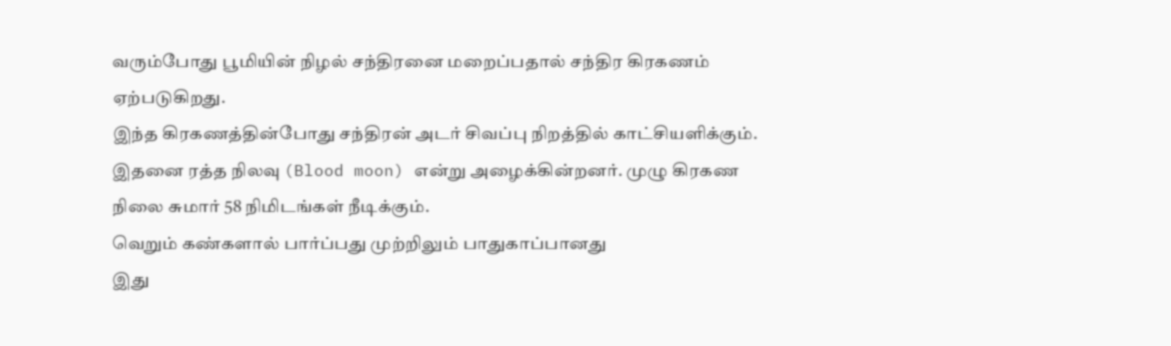வரும்போது பூமியின் நிழல் சந்திரனை மறைப்பதால் சந்திர கிரகணம் ஏற்படுகிறது.
இந்த கிரகணத்தின்போது சந்திரன் அடர் சிவப்பு நிறத்தில் காட்சியளிக்கும். இதனை ரத்த நிலவு (Blood moon) என்று அழைக்கின்றனர். முழு கிரகண நிலை சுமார் 58 நிமிடங்கள் நீடிக்கும்.
வெறும் கண்களால் பார்ப்பது முற்றிலும் பாதுகாப்பானது
இது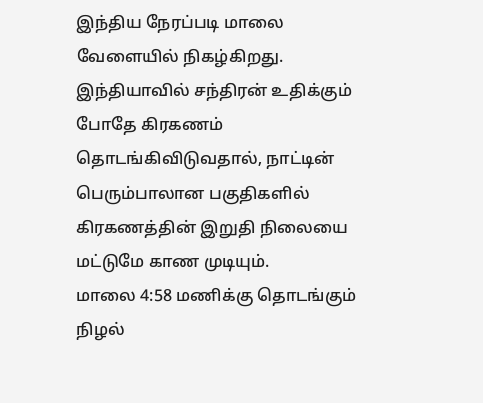இந்திய நேரப்படி மாலை வேளையில் நிகழ்கிறது. இந்தியாவில் சந்திரன் உதிக்கும் போதே கிரகணம் தொடங்கிவிடுவதால், நாட்டின் பெரும்பாலான பகுதிகளில் கிரகணத்தின் இறுதி நிலையை மட்டுமே காண முடியும்.
மாலை 4:58 மணிக்கு தொடங்கும் நிழல்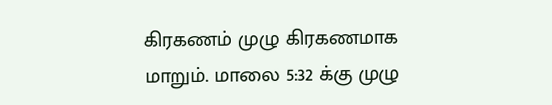கிரகணம் முழு கிரகணமாக மாறும். மாலை 5:32 க்கு முழு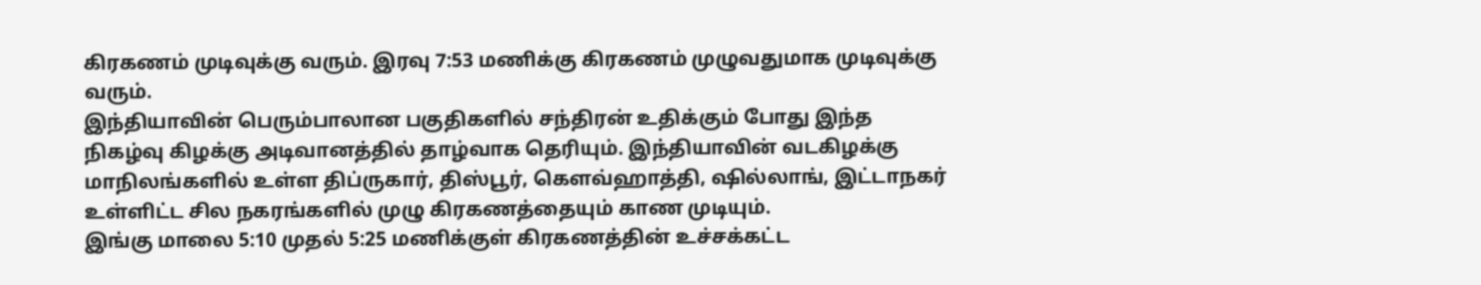கிரகணம் முடிவுக்கு வரும். இரவு 7:53 மணிக்கு கிரகணம் முழுவதுமாக முடிவுக்கு வரும்.
இந்தியாவின் பெரும்பாலான பகுதிகளில் சந்திரன் உதிக்கும் போது இந்த நிகழ்வு கிழக்கு அடிவானத்தில் தாழ்வாக தெரியும். இந்தியாவின் வடகிழக்கு மாநிலங்களில் உள்ள திப்ருகார், திஸ்பூர், கௌவ்ஹாத்தி, ஷில்லாங், இட்டாநகர் உள்ளிட்ட சில நகரங்களில் முழு கிரகணத்தையும் காண முடியும்.
இங்கு மாலை 5:10 முதல் 5:25 மணிக்குள் கிரகணத்தின் உச்சக்கட்ட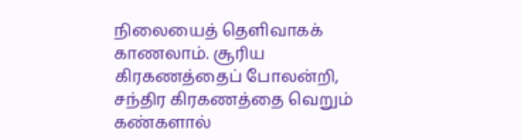நிலையைத் தெளிவாகக் காணலாம். சூரிய கிரகணத்தைப் போலன்றி, சந்திர கிரகணத்தை வெறும் கண்களால்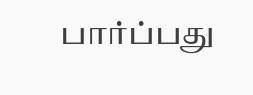பார்ப்பது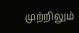முற்றிலும்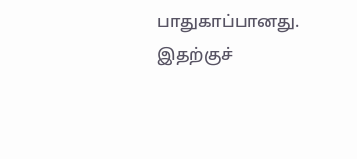பாதுகாப்பானது. இதற்குச்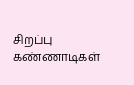சிறப்பு கண்ணாடிகள்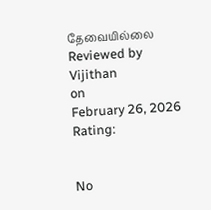தேவையில்லை
Reviewed by Vijithan
on
February 26, 2026
Rating:


No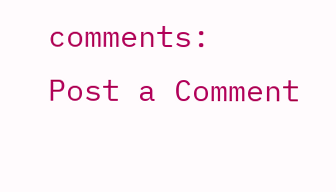comments:
Post a Comment